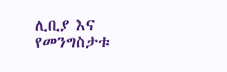ሊቢያ እና የመንግስታቱ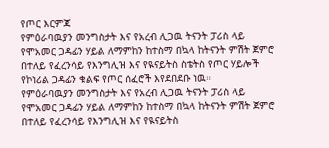የጦር እርምጃ
የምዕራባዉያን መንግስታት እና የአረብ ሊጋዉ ትናንት ፓሪስ ላይ የሞአመር ጋዳፊን ሃይል ለማምከን ከተስማ በኳላ ከትናንት ምሽት ጀምሮ በተለይ የፈረንሳይ የእንግሊዝ እና የዪናይትስ ስቴትስ የጦር ሃይሎች የኮነሪል ጋዳፊን ቁልፍ የጦር ሰፈሮች እየደበደቡ ነዉ።
የምዕራባዉያን መንግስታት እና የአረብ ሊጋዉ ትናንት ፓሪስ ላይ የሞአመር ጋዳፊን ሃይል ለማምከን ከተስማ በኳላ ከትናንት ምሽት ጀምሮ በተለይ የፈረንሳይ የእንግሊዝ እና የዪናይትስ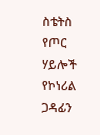ስቴትስ የጦር ሃይሎች የኮነሪል ጋዳፊን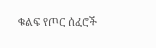ቁልፍ የጦር ሰፈሮች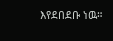እየደበደቡ ነዉ።